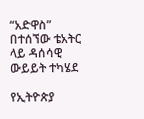“አድዋስ” በተሰኘው ቴአትር ላይ ዳሰሳዊ ውይይት ተካሄደ

የኢትዮጵያ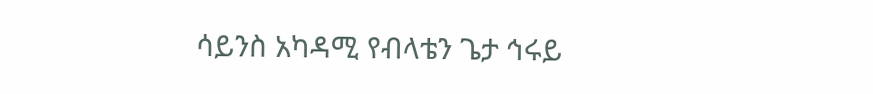ሳይንስ አካዳሚ የብላቴን ጌታ ኅሩይ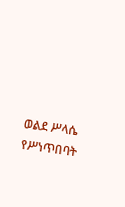ወልደ ሥላሴ የሥነጥበባት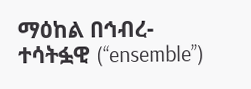ማዕከል በኅብረ-ተሳትፏዊ (‘‘ensemble’’)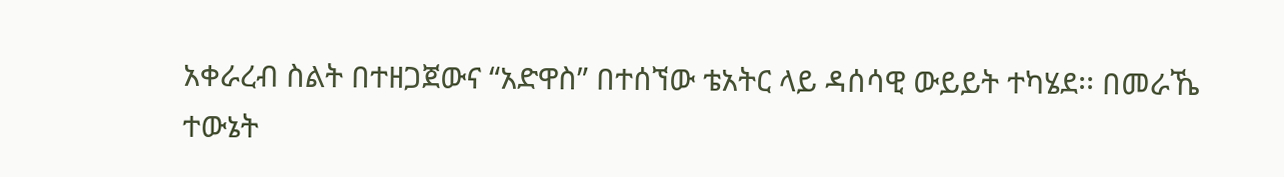አቀራረብ ስልት በተዘጋጀውና “አድዋስ” በተሰኘው ቴአትር ላይ ዳሰሳዊ ውይይት ተካሄደ፡፡ በመራኼ ተውኔት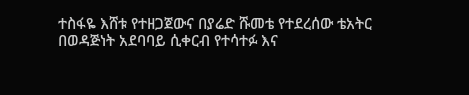ተስፋዬ እሸቱ የተዘጋጀውና በያሬድ ሹመቴ የተደረሰው ቴአትር በወዳጅነት አደባባይ ሲቀርብ የተሳተፉ እና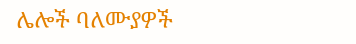ሌሎች ባለሙያዎች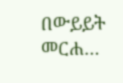በውይይት መርሐ…